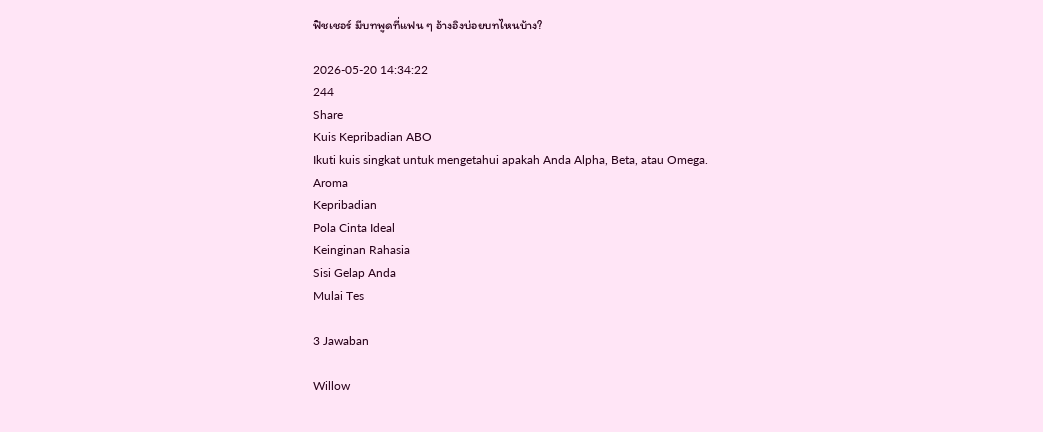ฟิชเชอร์ มีบทพูดที่แฟน ๆ อ้างอิงบ่อยบทไหนบ้าง?

2026-05-20 14:34:22
244
Share
Kuis Kepribadian ABO
Ikuti kuis singkat untuk mengetahui apakah Anda Alpha, Beta, atau Omega.
Aroma
Kepribadian
Pola Cinta Ideal
Keinginan Rahasia
Sisi Gelap Anda
Mulai Tes

3 Jawaban

Willow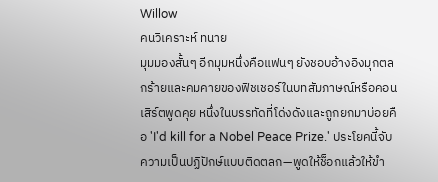Willow
คนวิเคราะห์ ทนาย
มุมมองสั้นๆ อีกมุมหนึ่งคือแฟนๆ ยังชอบอ้างอิงมุกตลกร้ายและคมคายของฟิชเชอร์ในบทสัมภาษณ์หรือคอนเสิร์ตพูดคุย หนึ่งในบรรทัดที่โด่งดังและถูกยกมาบ่อยคือ 'I'd kill for a Nobel Peace Prize.' ประโยคนี้จับความเป็นปฏิปักษ์แบบติดตลก—พูดให้ช็อกแล้วให้ขำ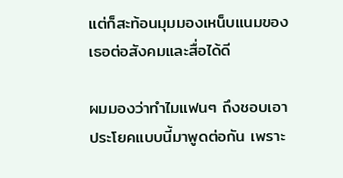แต่ก็สะท้อนมุมมองเหน็บแนมของเธอต่อสังคมและสื่อได้ดี

ผมมองว่าทำไมแฟนๆ ถึงชอบเอาประโยคแบบนี้มาพูดต่อกัน เพราะ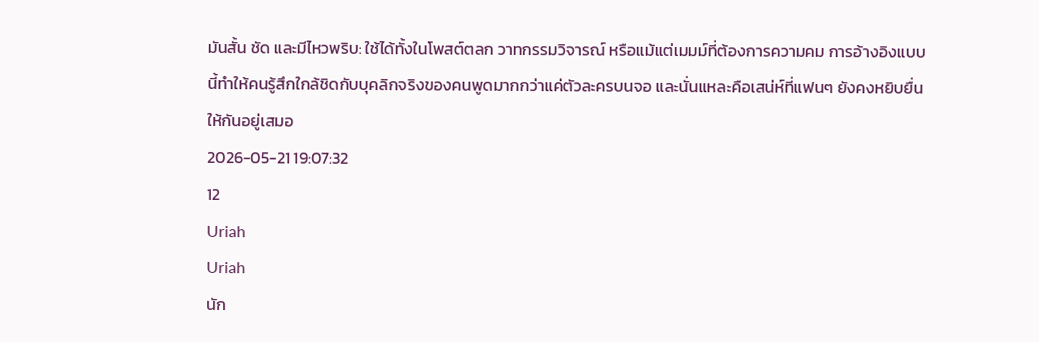มันสั้น ชัด และมีไหวพริบ: ใช้ได้ทั้งในโพสต์ตลก วาทกรรมวิจารณ์ หรือแม้แต่เมมม์ที่ต้องการความคม การอ้างอิงแบบนี้ทำให้คนรู้สึกใกล้ชิดกับบุคลิกจริงของคนพูดมากกว่าแค่ตัวละครบนจอ และนั่นแหละคือเสน่ห์ที่แฟนๆ ยังคงหยิบยื่นให้กันอยู่เสมอ
2026-05-21 19:07:32
12
Uriah
Uriah
นัก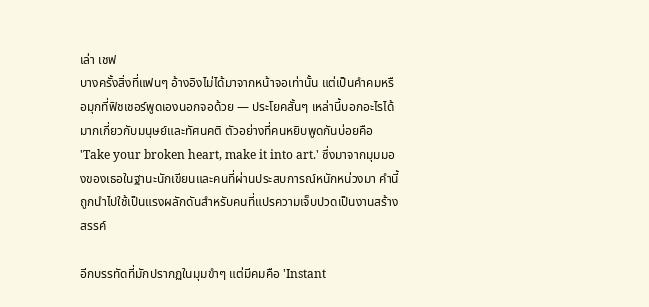เล่า เชฟ
บางครั้งสิ่งที่แฟนๆ อ้างอิงไม่ได้มาจากหน้าจอเท่านั้น แต่เป็นคำคมหรือมุกที่ฟิชเชอร์พูดเองนอกจอด้วย — ประโยคสั้นๆ เหล่านี้บอกอะไรได้มากเกี่ยวกับมนุษย์และทัศนคติ ตัวอย่างที่คนหยิบพูดกันบ่อยคือ 'Take your broken heart, make it into art.' ซึ่งมาจากมุมมองของเธอในฐานะนักเขียนและคนที่ผ่านประสบการณ์หนักหน่วงมา คำนี้ถูกนำไปใช้เป็นแรงผลักดันสำหรับคนที่แปรความเจ็บปวดเป็นงานสร้างสรรค์

อีกบรรทัดที่มักปรากฏในมุมขำๆ แต่มีคมคือ 'Instant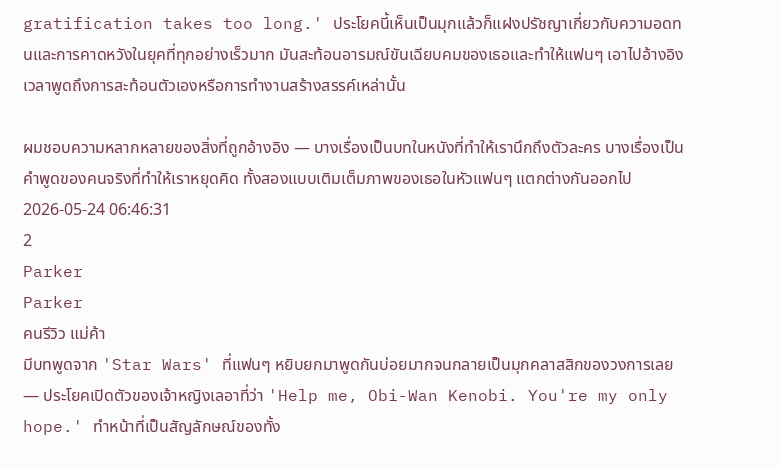gratification takes too long.' ประโยคนี้เห็นเป็นมุกแล้วก็แฝงปรัชญาเกี่ยวกับความอดทนและการคาดหวังในยุคที่ทุกอย่างเร็วมาก มันสะท้อนอารมณ์ขันเฉียบคมของเธอและทำให้แฟนๆ เอาไปอ้างอิงเวลาพูดถึงการสะท้อนตัวเองหรือการทำงานสร้างสรรค์เหล่านั้น

ผมชอบความหลากหลายของสิ่งที่ถูกอ้างอิง — บางเรื่องเป็นบทในหนังที่ทำให้เรานึกถึงตัวละคร บางเรื่องเป็นคำพูดของคนจริงที่ทำให้เราหยุดคิด ทั้งสองแบบเติมเต็มภาพของเธอในหัวแฟนๆ แตกต่างกันออกไป
2026-05-24 06:46:31
2
Parker
Parker
คนรีวิว แม่ค้า
มีบทพูดจาก 'Star Wars' ที่แฟนๆ หยิบยกมาพูดกันบ่อยมากจนกลายเป็นมุกคลาสสิกของวงการเลย — ประโยคเปิดตัวของเจ้าหญิงเลอาที่ว่า 'Help me, Obi-Wan Kenobi. You're my only hope.' ทำหน้าที่เป็นสัญลักษณ์ของทั้ง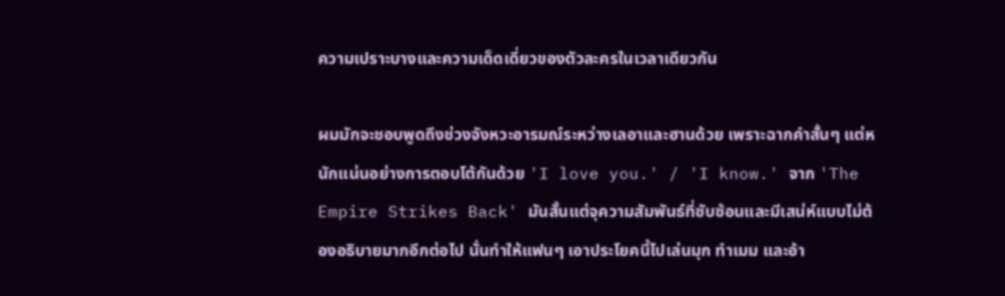ความเปราะบางและความเด็ดเดี่ยวของตัวละครในเวลาเดียวกัน

ผมมักจะชอบพูดถึงช่วงจังหวะอารมณ์ระหว่างเลอาและฮานด้วย เพราะฉากคำสั้นๆ แต่หนักแน่นอย่างการตอบโต้กันด้วย 'I love you.' / 'I know.' จาก 'The Empire Strikes Back' มันสั้นแต่จุความสัมพันธ์ที่ซับซ้อนและมีเสน่ห์แบบไม่ต้องอธิบายมากอีกต่อไป นั่นทำให้แฟนๆ เอาประโยคนี้ไปเล่นมุก ทำเมม และอ้า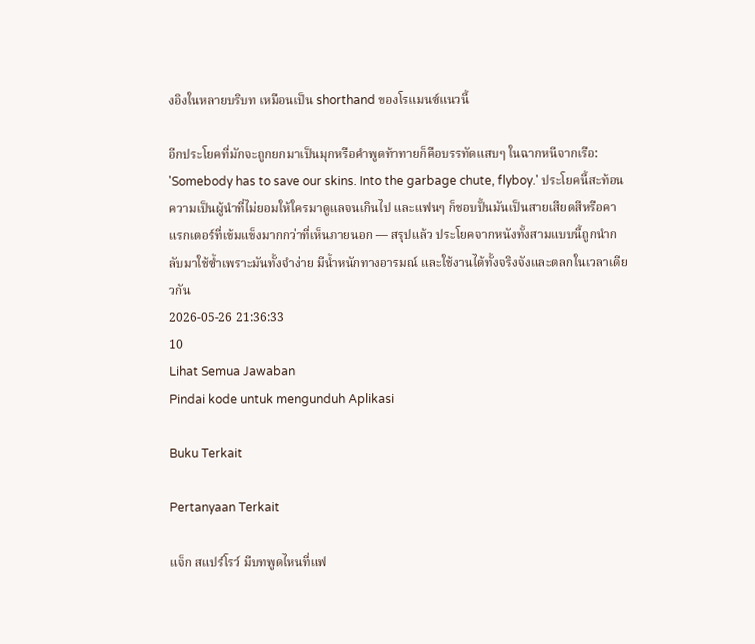งอิงในหลายบริบท เหมือนเป็น shorthand ของโรแมนซ์แนวนี้

อีกประโยคที่มักจะถูกยกมาเป็นมุกหรือคำพูดท้าทายก็คือบรรทัดแสบๆ ในฉากหนีจากเรือ: 'Somebody has to save our skins. Into the garbage chute, flyboy.' ประโยคนี้สะท้อนความเป็นผู้นำที่ไม่ยอมให้ใครมาดูแลจนเกินไป และแฟนๆ ก็ชอบปั้นมันเป็นสายเสียดสีหรือคาแรกเตอร์ที่เข้มแข็งมากกว่าที่เห็นภายนอก — สรุปแล้ว ประโยคจากหนังทั้งสามแบบนี้ถูกนำกลับมาใช้ซ้ำเพราะมันทั้งจำง่าย มีน้ำหนักทางอารมณ์ และใช้งานได้ทั้งจริงจังและตลกในเวลาเดียวกัน
2026-05-26 21:36:33
10
Lihat Semua Jawaban
Pindai kode untuk mengunduh Aplikasi

Buku Terkait

Pertanyaan Terkait

แจ็ก สแปร์โรว์ มีบทพูดไหนที่แฟ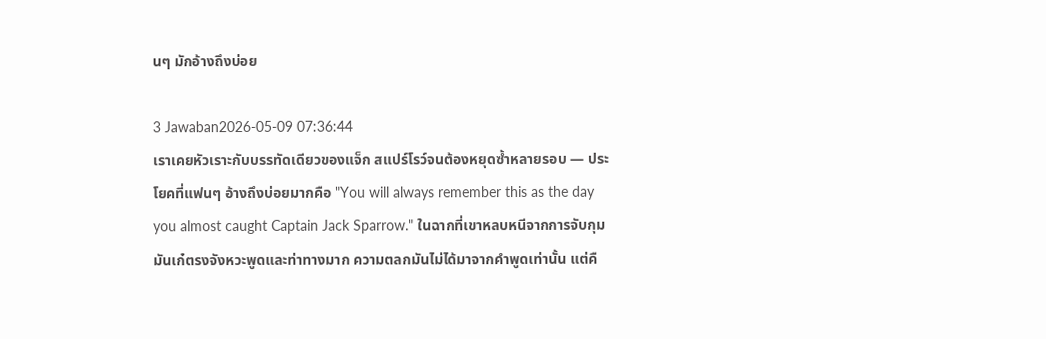นๆ มักอ้างถึงบ่อย

3 Jawaban2026-05-09 07:36:44
เราเคยหัวเราะกับบรรทัดเดียวของแจ็ก สแปร์โรว์จนต้องหยุดซ้ำหลายรอบ — ประโยคที่แฟนๆ อ้างถึงบ่อยมากคือ "You will always remember this as the day you almost caught Captain Jack Sparrow." ในฉากที่เขาหลบหนีจากการจับกุมมันเก๋ตรงจังหวะพูดและท่าทางมาก ความตลกมันไม่ได้มาจากคำพูดเท่านั้น แต่คื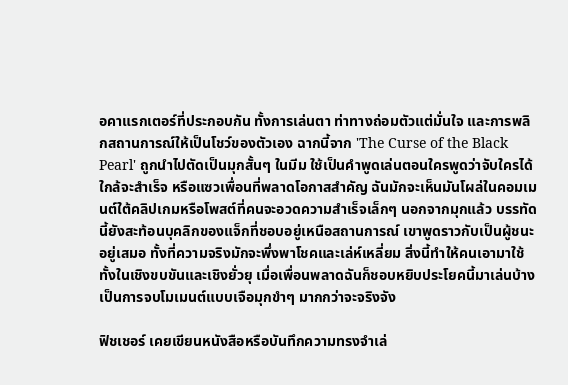อคาแรกเตอร์ที่ประกอบกัน ทั้งการเล่นตา ท่าทางถ่อมตัวแต่มั่นใจ และการพลิกสถานการณ์ให้เป็นโชว์ของตัวเอง ฉากนี้จาก 'The Curse of the Black Pearl' ถูกนำไปตัดเป็นมุกสั้นๆ ในมีม ใช้เป็นคำพูดเล่นตอนใครพูดว่าจับใครได้ใกล้จะสำเร็จ หรือแซวเพื่อนที่พลาดโอกาสสำคัญ ฉันมักจะเห็นมันโผล่ในคอมเมนต์ใต้คลิปเกมหรือโพสต์ที่คนจะอวดความสำเร็จเล็กๆ นอกจากมุกแล้ว บรรทัดนี้ยังสะท้อนบุคลิกของแจ็กที่ชอบอยู่เหนือสถานการณ์ เขาพูดราวกับเป็นผู้ชนะอยู่เสมอ ทั้งที่ความจริงมักจะพึ่งพาโชคและเล่ห์เหลี่ยม สิ่งนี้ทำให้คนเอามาใช้ทั้งในเชิงขบขันและเชิงยั่วยุ เมื่อเพื่อนพลาดฉันก็ชอบหยิบประโยคนี้มาเล่นบ้าง เป็นการจบโมเมนต์แบบเจือมุกขำๆ มากกว่าจะจริงจัง

ฟิชเชอร์ เคยเขียนหนังสือหรือบันทึกความทรงจำเล่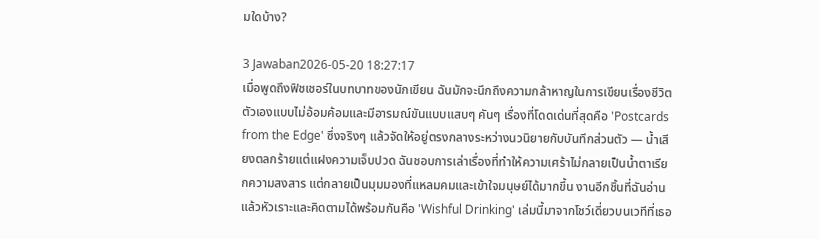มใดบ้าง?

3 Jawaban2026-05-20 18:27:17
เมื่อพูดถึงฟิชเชอร์ในบทบาทของนักเขียน ฉันมักจะนึกถึงความกล้าหาญในการเขียนเรื่องชีวิตตัวเองแบบไม่อ้อมค้อมและมีอารมณ์ขันแบบแสบๆ คันๆ เรื่องที่โดดเด่นที่สุดคือ 'Postcards from the Edge' ซึ่งจริงๆ แล้วจัดให้อยู่ตรงกลางระหว่างนวนิยายกับบันทึกส่วนตัว — น้ำเสียงตลกร้ายแต่แฝงความเจ็บปวด ฉันชอบการเล่าเรื่องที่ทำให้ความเศร้าไม่กลายเป็นน้ำตาเรียกความสงสาร แต่กลายเป็นมุมมองที่แหลมคมและเข้าใจมนุษย์ได้มากขึ้น งานอีกชิ้นที่ฉันอ่านแล้วหัวเราะและคิดตามได้พร้อมกันคือ 'Wishful Drinking' เล่มนี้มาจากโชว์เดี่ยวบนเวทีที่เธอ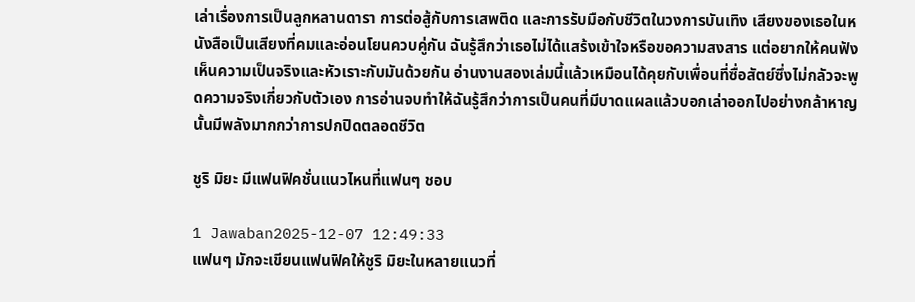เล่าเรื่องการเป็นลูกหลานดารา การต่อสู้กับการเสพติด และการรับมือกับชีวิตในวงการบันเทิง เสียงของเธอในหนังสือเป็นเสียงที่คมและอ่อนโยนควบคู่กัน ฉันรู้สึกว่าเธอไม่ได้แสร้งเข้าใจหรือขอความสงสาร แต่อยากให้คนฟังเห็นความเป็นจริงและหัวเราะกับมันด้วยกัน อ่านงานสองเล่มนี้แล้วเหมือนได้คุยกับเพื่อนที่ซื่อสัตย์ซึ่งไม่กลัวจะพูดความจริงเกี่ยวกับตัวเอง การอ่านจบทำให้ฉันรู้สึกว่าการเป็นคนที่มีบาดแผลแล้วบอกเล่าออกไปอย่างกล้าหาญนั้นมีพลังมากกว่าการปกปิดตลอดชีวิต

ชูริ มิยะ มีแฟนฟิคชั่นแนวไหนที่แฟนๆ ชอบ

1 Jawaban2025-12-07 12:49:33
แฟนๆ มักจะเขียนแฟนฟิคให้ชูริ มิยะในหลายแนวที่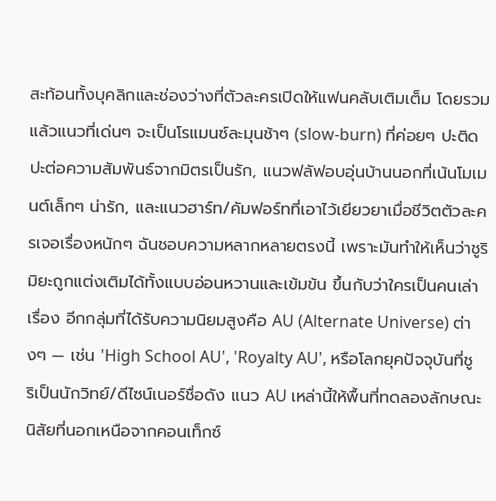สะท้อนทั้งบุคลิกและช่องว่างที่ตัวละครเปิดให้แฟนคลับเติมเต็ม โดยรวมแล้วแนวที่เด่นๆ จะเป็นโรแมนซ์ละมุนช้าๆ (slow-burn) ที่ค่อยๆ ปะติดปะต่อความสัมพันธ์จากมิตรเป็นรัก, แนวฟลัฟอบอุ่นบ้านนอกที่เน้นโมเมนต์เล็กๆ น่ารัก, และแนวฮาร์ท/คัมฟอร์ทที่เอาไว้เยียวยาเมื่อชีวิตตัวละครเจอเรื่องหนักๆ ฉันชอบความหลากหลายตรงนี้ เพราะมันทำให้เห็นว่าชูริ มิยะถูกแต่งเติมได้ทั้งแบบอ่อนหวานและเข้มข้น ขึ้นกับว่าใครเป็นคนเล่าเรื่อง อีกกลุ่มที่ได้รับความนิยมสูงคือ AU (Alternate Universe) ต่างๆ — เช่น 'High School AU', 'Royalty AU', หรือโลกยุคปัจจุบันที่ชูริเป็นนักวิทย์/ดีไซน์เนอร์ชื่อดัง แนว AU เหล่านี้ให้พื้นที่ทดลองลักษณะนิสัยที่นอกเหนือจากคอนเท็กซ์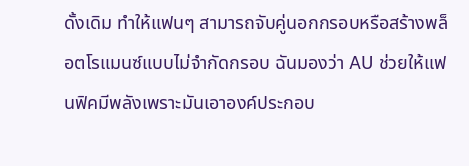ดั้งเดิม ทำให้แฟนๆ สามารถจับคู่นอกกรอบหรือสร้างพล็อตโรแมนซ์แบบไม่จำกัดกรอบ ฉันมองว่า AU ช่วยให้แฟนฟิคมีพลังเพราะมันเอาองค์ประกอบ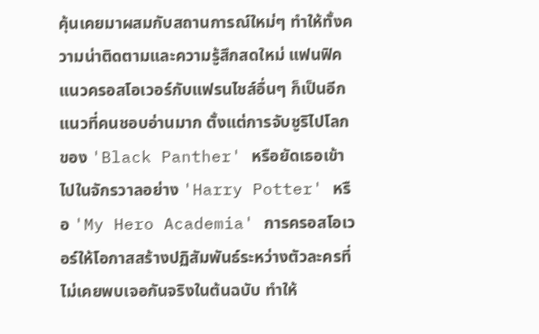คุ้นเคยมาผสมกับสถานการณ์ใหม่ๆ ทำให้ทั้งความน่าติดตามและความรู้สึกสดใหม่ แฟนฟิคแนวครอสโอเวอร์กับแฟรนไชส์อื่นๆ ก็เป็นอีกแนวที่คนชอบอ่านมาก ตั้งแต่การจับชูริไปโลกของ 'Black Panther' หรือยัดเธอเข้าไปในจักรวาลอย่าง 'Harry Potter' หรือ 'My Hero Academia' การครอสโอเวอร์ให้โอกาสสร้างปฏิสัมพันธ์ระหว่างตัวละครที่ไม่เคยพบเจอกันจริงในต้นฉบับ ทำให้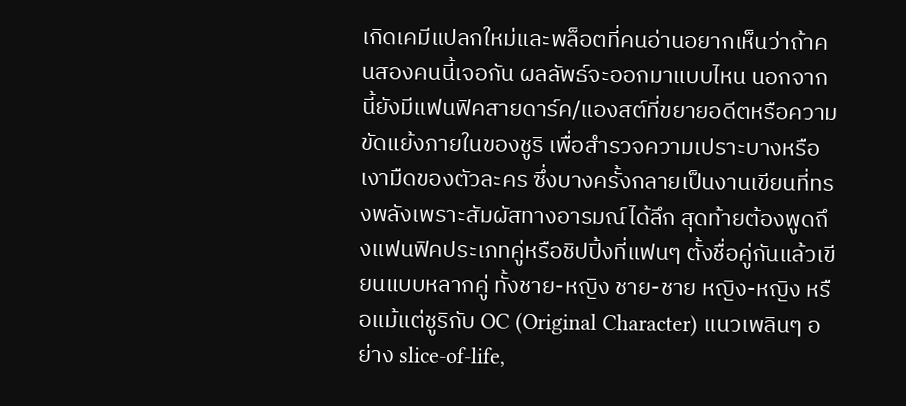เกิดเคมีแปลกใหม่และพล็อตที่คนอ่านอยากเห็นว่าถ้าคนสองคนนี้เจอกัน ผลลัพธ์จะออกมาแบบไหน นอกจากนี้ยังมีแฟนฟิคสายดาร์ค/แองสต์ที่ขยายอดีตหรือความขัดแย้งภายในของชูริ เพื่อสำรวจความเปราะบางหรือเงามืดของตัวละคร ซึ่งบางครั้งกลายเป็นงานเขียนที่ทรงพลังเพราะสัมผัสทางอารมณ์ได้ลึก สุดท้ายต้องพูดถึงแฟนฟิคประเภทคู่หรือชิปปิ้งที่แฟนๆ ตั้งชื่อคู่กันแล้วเขียนแบบหลากคู่ ทั้งชาย-หญิง ชาย-ชาย หญิง-หญิง หรือแม้แต่ชูริกับ OC (Original Character) แนวเพลินๆ อย่าง slice-of-life,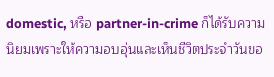domestic, หรือ partner-in-crime ก็ได้รับความนิยมเพราะให้ความอบอุ่นและเห็นชีวิตประจำวันขอ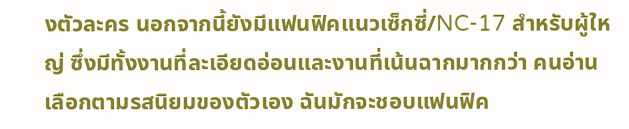งตัวละคร นอกจากนี้ยังมีแฟนฟิคแนวเซ็กซี่/NC-17 สำหรับผู้ใหญ่ ซึ่งมีทั้งงานที่ละเอียดอ่อนและงานที่เน้นฉากมากกว่า คนอ่านเลือกตามรสนิยมของตัวเอง ฉันมักจะชอบแฟนฟิค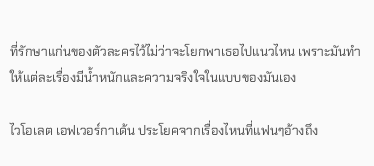ที่รักษาแก่นของตัวละครไว้ไม่ว่าจะโยกพาเธอไปแนวไหน เพราะมันทำให้แต่ละเรื่องมีน้ำหนักและความจริงใจในแบบของมันเอง

ไวโอเลต เอฟเวอร์กาเด้น ประโยคจากเรื่องไหนที่แฟนๆอ้างถึง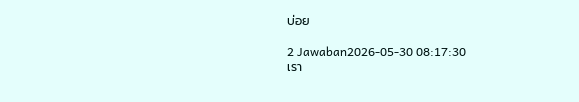บ่อย

2 Jawaban2026-05-30 08:17:30
เรา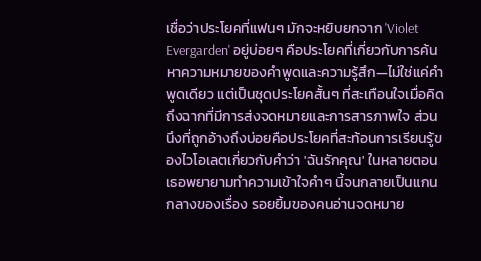เชื่อว่าประโยคที่แฟนๆ มักจะหยิบยกจาก 'Violet Evergarden' อยู่บ่อยๆ คือประโยคที่เกี่ยวกับการค้นหาความหมายของคำพูดและความรู้สึก—ไม่ใช่แค่คำพูดเดียว แต่เป็นชุดประโยคสั้นๆ ที่สะเทือนใจเมื่อคิดถึงฉากที่มีการส่งจดหมายและการสารภาพใจ ส่วนนึงที่ถูกอ้างถึงบ่อยคือประโยคที่สะท้อนการเรียนรู้ของไวโอเลตเกี่ยวกับคำว่า 'ฉันรักคุณ' ในหลายตอนเธอพยายามทำความเข้าใจคำๆ นี้จนกลายเป็นแกนกลางของเรื่อง รอยยิ้มของคนอ่านจดหมาย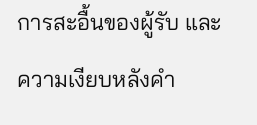การสะอื้นของผู้รับ และความเงียบหลังคำ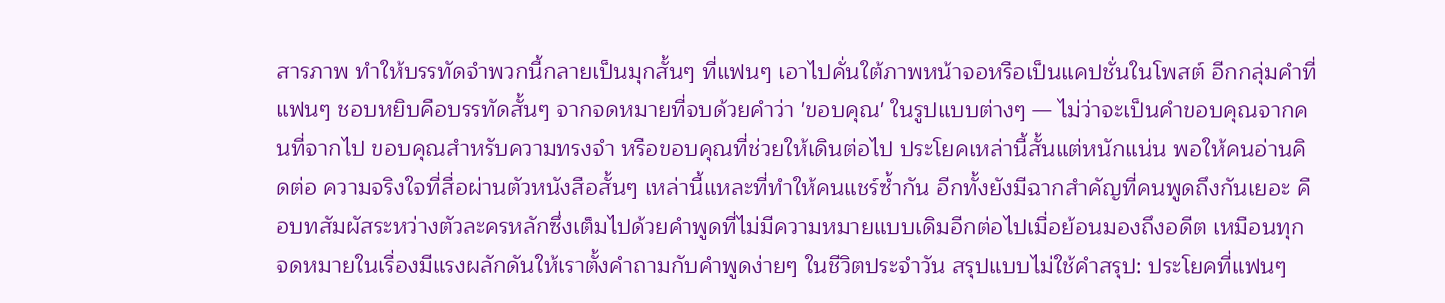สารภาพ ทำให้บรรทัดจำพวกนี้กลายเป็นมุกสั้นๆ ที่แฟนๆ เอาไปคั่นใต้ภาพหน้าจอหรือเป็นแคปชั่นในโพสต์ อีกกลุ่มคำที่แฟนๆ ชอบหยิบคือบรรทัดสั้นๆ จากจดหมายที่จบด้วยคำว่า 'ขอบคุณ' ในรูปแบบต่างๆ — ไม่ว่าจะเป็นคำขอบคุณจากคนที่จากไป ขอบคุณสำหรับความทรงจำ หรือขอบคุณที่ช่วยให้เดินต่อไป ประโยคเหล่านี้สั้นแต่หนักแน่น พอให้คนอ่านคิดต่อ ความจริงใจที่สื่อผ่านตัวหนังสือสั้นๆ เหล่านี้แหละที่ทำให้คนแชร์ซ้ำกัน อีกทั้งยังมีฉากสำคัญที่คนพูดถึงกันเยอะ คือบทสัมผัสระหว่างตัวละครหลักซึ่งเต็มไปด้วยคำพูดที่ไม่มีความหมายแบบเดิมอีกต่อไปเมื่อย้อนมองถึงอดีต เหมือนทุกจดหมายในเรื่องมีแรงผลักดันให้เราตั้งคำถามกับคำพูดง่ายๆ ในชีวิตประจำวัน สรุปแบบไม่ใช้คำสรุป: ประโยคที่แฟนๆ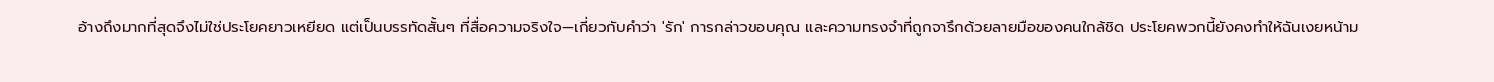อ้างถึงมากที่สุดจึงไม่ใช่ประโยคยาวเหยียด แต่เป็นบรรทัดสั้นๆ ที่สื่อความจริงใจ—เกี่ยวกับคำว่า 'รัก' การกล่าวขอบคุณ และความทรงจำที่ถูกจารึกด้วยลายมือของคนใกล้ชิด ประโยคพวกนี้ยังคงทำให้ฉันเงยหน้าม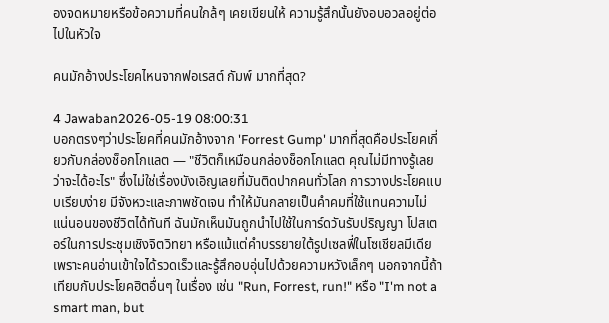องจดหมายหรือข้อความที่คนใกล้ๆ เคยเขียนให้ ความรู้สึกนั้นยังอบอวลอยู่ต่อไปในหัวใจ

คนมักอ้างประโยคไหนจากฟอเรสต์ กัมพ์ มากที่สุด?

4 Jawaban2026-05-19 08:00:31
บอกตรงๆว่าประโยคที่คนมักอ้างจาก 'Forrest Gump' มากที่สุดคือประโยคเกี่ยวกับกล่องช็อกโกแลต — "ชีวิตก็เหมือนกล่องช็อกโกแลต คุณไม่มีทางรู้เลยว่าจะได้อะไร" ซึ่งไม่ใช่เรื่องบังเอิญเลยที่มันติดปากคนทั่วโลก การวางประโยคแบบเรียบง่าย มีจังหวะและภาพชัดเจน ทำให้มันกลายเป็นคำคมที่ใช้แทนความไม่แน่นอนของชีวิตได้ทันที ฉันมักเห็นมันถูกนำไปใช้ในการ์ดวันรับปริญญา โปสเตอร์ในการประชุมเชิงจิตวิทยา หรือแม้แต่คำบรรยายใต้รูปเซลฟี่ในโซเชียลมีเดีย เพราะคนอ่านเข้าใจได้รวดเร็วและรู้สึกอบอุ่นไปด้วยความหวังเล็กๆ นอกจากนี้ถ้าเทียบกับประโยคฮิตอื่นๆ ในเรื่อง เช่น "Run, Forrest, run!" หรือ "I'm not a smart man, but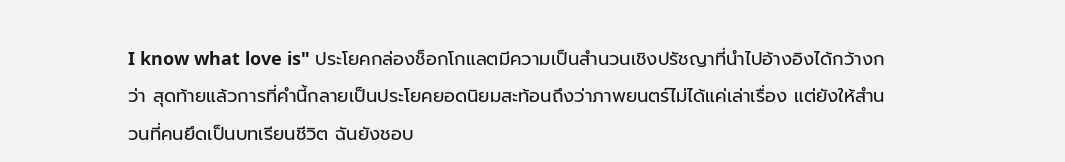I know what love is" ประโยคกล่องช็อกโกแลตมีความเป็นสำนวนเชิงปรัชญาที่นำไปอ้างอิงได้กว้างกว่า สุดท้ายแล้วการที่คำนี้กลายเป็นประโยคยอดนิยมสะท้อนถึงว่าภาพยนตร์ไม่ได้แค่เล่าเรื่อง แต่ยังให้สำนวนที่คนยึดเป็นบทเรียนชีวิต ฉันยังชอบ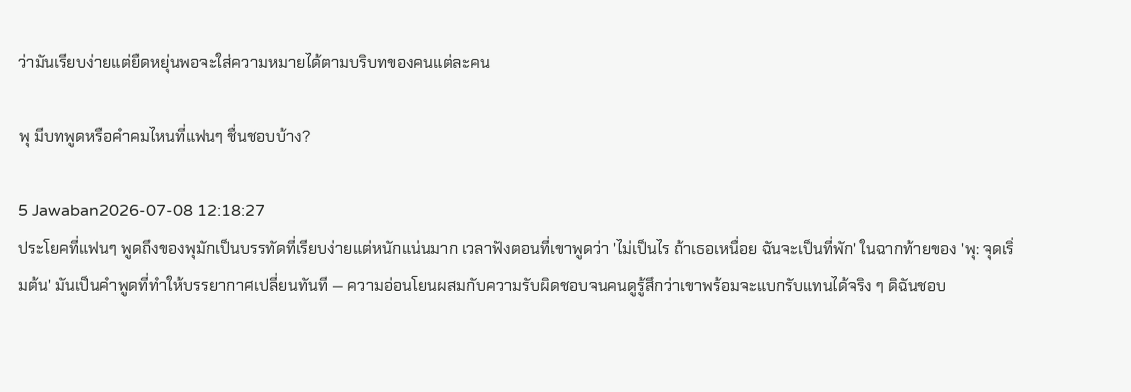ว่ามันเรียบง่ายแต่ยืดหยุ่นพอจะใส่ความหมายได้ตามบริบทของคนแต่ละคน

พุ มีบทพูดหรือคำคมไหนที่แฟนๆ ชื่นชอบบ้าง?

5 Jawaban2026-07-08 12:18:27
ประโยคที่แฟนๆ พูดถึงของพุมักเป็นบรรทัดที่เรียบง่ายแต่หนักแน่นมาก เวลาฟังตอนที่เขาพูดว่า 'ไม่เป็นไร ถ้าเธอเหนื่อย ฉันจะเป็นที่พัก' ในฉากท้ายของ 'พุ: จุดเริ่มต้น' มันเป็นคำพูดที่ทำให้บรรยากาศเปลี่ยนทันที — ความอ่อนโยนผสมกับความรับผิดชอบจนคนดูรู้สึกว่าเขาพร้อมจะแบกรับแทนได้จริง ๆ ดิฉันชอบ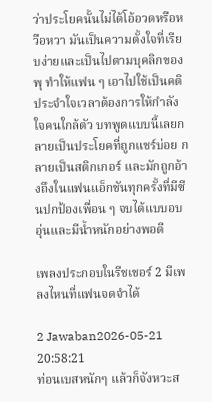ว่าประโยคนั้นไม่ได้โอ้อวดหรือหวือหวา มันเป็นความตั้งใจที่เรียบง่ายและเป็นไปตามบุคลิกของพุ ทำให้แฟน ๆ เอาไปใช้เป็นคติประจำใจเวลาต้องการให้กำลังใจคนใกล้ตัว บทพูดแบบนี้เลยกลายเป็นประโยคที่ถูกแชร์บ่อย กลายเป็นสติกเกอร์ และมักถูกอ้างถึงในแฟนแอ็กชันทุกครั้งที่มีซีนปกป้องเพื่อน ๆ จบได้แบบอบอุ่นและมีน้ำหนักอย่างพอดี

เพลงประกอบในรีชเชอร์ 2 มีเพลงไหนที่แฟนจดจำได้

2 Jawaban2026-05-21 20:58:21
ท่อนเบสหนักๆ แล้วก็จังหวะส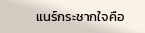แนร์กระชากใจคือ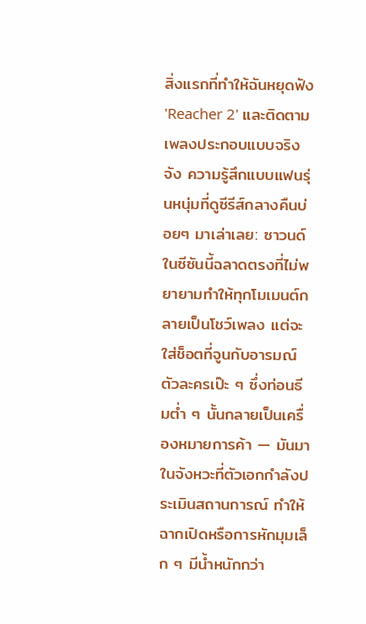สิ่งแรกที่ทำให้ฉันหยุดฟัง 'Reacher 2' และติดตามเพลงประกอบแบบจริงจัง ความรู้สึกแบบแฟนรุ่นหนุ่มที่ดูซีรีส์กลางคืนบ่อยๆ มาเล่าเลย: ซาวนด์ในซีซันนี้ฉลาดตรงที่ไม่พยายามทำให้ทุกโมเมนต์กลายเป็นโชว์เพลง แต่จะใส่ช็อตที่จูนกับอารมณ์ตัวละครเป๊ะ ๆ ซึ่งท่อนธีมต่ำ ๆ นั้นกลายเป็นเครื่องหมายการค้า — มันมาในจังหวะที่ตัวเอกกำลังประเมินสถานการณ์ ทำให้ฉากเปิดหรือการหักมุมเล็ก ๆ มีน้ำหนักกว่า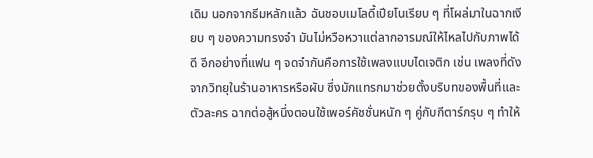เดิม นอกจากธีมหลักแล้ว ฉันชอบเมโลดี้เปียโนเรียบ ๆ ที่โผล่มาในฉากเงียบ ๆ ของความทรงจำ มันไม่หวือหวาแต่ลากอารมณ์ให้ไหลไปกับภาพได้ดี อีกอย่างที่แฟน ๆ จดจำกันคือการใช้เพลงแบบไดเจติก เช่น เพลงที่ดังจากวิทยุในร้านอาหารหรือผับ ซึ่งมักแทรกมาช่วยตั้งบริบทของพื้นที่และตัวละคร ฉากต่อสู้หนึ่งตอนใช้เพอร์คัชชั่นหนัก ๆ คู่กับกีตาร์กรุบ ๆ ทำให้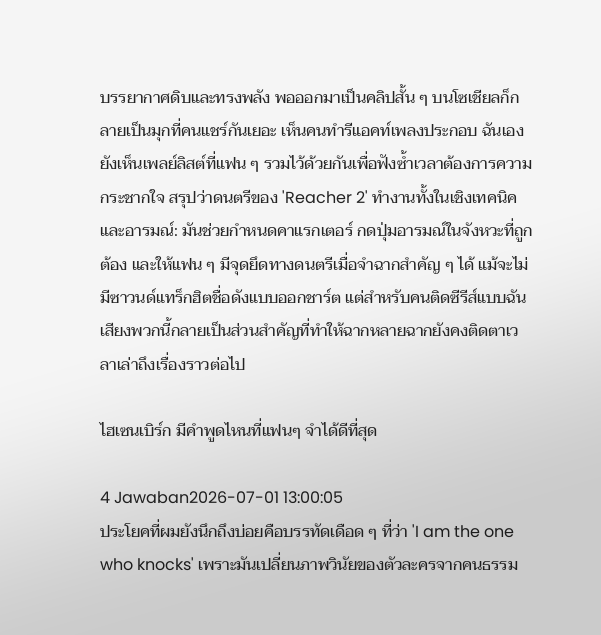บรรยากาศดิบและทรงพลัง พอออกมาเป็นคลิปสั้น ๆ บนโซเชียลก็กลายเป็นมุกที่คนแชร์กันเยอะ เห็นคนทำรีแอคท์เพลงประกอบ ฉันเองยังเห็นเพลย์ลิสต์ที่แฟน ๆ รวมไว้ด้วยกันเพื่อฟังซ้ำเวลาต้องการความกระชากใจ สรุปว่าดนตรีของ 'Reacher 2' ทำงานทั้งในเชิงเทคนิคและอารมณ์: มันช่วยกำหนดคาแรกเตอร์ กดปุ่มอารมณ์ในจังหวะที่ถูกต้อง และให้แฟน ๆ มีจุดยึดทางดนตรีเมื่อจำฉากสําคัญ ๆ ได้ แม้จะไม่มีซาวนด์แทร็กฮิตชื่อดังแบบออกชาร์ต แต่สำหรับคนติดซีรีส์แบบฉัน เสียงพวกนี้กลายเป็นส่วนสำคัญที่ทำให้ฉากหลายฉากยังคงติดตาเวลาเล่าถึงเรื่องราวต่อไป

ไฮเซนเบิร์ก มีคำพูดไหนที่แฟนๆ จำได้ดีที่สุด

4 Jawaban2026-07-01 13:00:05
ประโยคที่ผมยังนึกถึงบ่อยคือบรรทัดเดือด ๆ ที่ว่า 'I am the one who knocks' เพราะมันเปลี่ยนภาพวินัยของตัวละครจากคนธรรม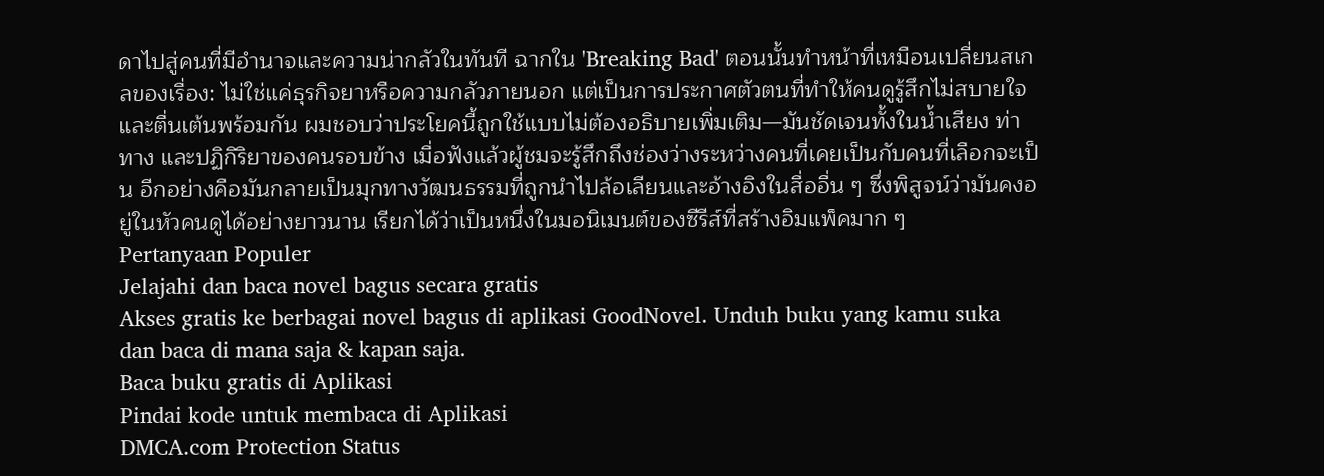ดาไปสู่คนที่มีอำนาจและความน่ากลัวในทันที ฉากใน 'Breaking Bad' ตอนนั้นทำหน้าที่เหมือนเปลี่ยนสเกลของเรื่อง: ไม่ใช่แค่ธุรกิจยาหรือความกลัวภายนอก แต่เป็นการประกาศตัวตนที่ทำให้คนดูรู้สึกไม่สบายใจและตื่นเต้นพร้อมกัน ผมชอบว่าประโยคนี้ถูกใช้แบบไม่ต้องอธิบายเพิ่มเติม—มันชัดเจนทั้งในน้ำเสียง ท่าทาง และปฏิกิริยาของคนรอบข้าง เมื่อฟังแล้วผู้ชมจะรู้สึกถึงช่องว่างระหว่างคนที่เคยเป็นกับคนที่เลือกจะเป็น อีกอย่างคือมันกลายเป็นมุกทางวัฒนธรรมที่ถูกนำไปล้อเลียนและอ้างอิงในสื่ออื่น ๆ ซึ่งพิสูจน์ว่ามันคงอยู่ในหัวคนดูได้อย่างยาวนาน เรียกได้ว่าเป็นหนึ่งในมอนิเมนต์ของซีรีส์ที่สร้างอิมแพ็คมาก ๆ
Pertanyaan Populer
Jelajahi dan baca novel bagus secara gratis
Akses gratis ke berbagai novel bagus di aplikasi GoodNovel. Unduh buku yang kamu suka dan baca di mana saja & kapan saja.
Baca buku gratis di Aplikasi
Pindai kode untuk membaca di Aplikasi
DMCA.com Protection Status